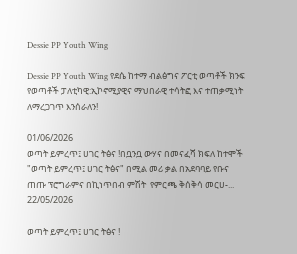Dessie PP Youth Wing

Dessie PP Youth Wing የደሴ ከተማ ብልፅግና ፖርቲ ወጣቶች ክንፍ የወጣቶች ፓለቲካዊ:ኢኮኖሚያዊና ማህበራዊ ተሳትፎ እና ተጠቃሚነት ለማረጋገጥ እንሰራለን!

01/06/2026
ወጣት ይምረጥ፤ ሀገር ትፅና !በቧንቧ ውሃና በመናፈሻ ክፍለ ከተሞች "ወጣት ይምረጥ፤ ሀገር ትፅና" በሚል መሪ ቃል በአደባባይ የቡና ጠጡ ፕሮግራምና በኪነጥበብ ምሽት  የምርጫ ቅሰቅሳ መርሀ-...
22/05/2026

ወጣት ይምረጥ፤ ሀገር ትፅና !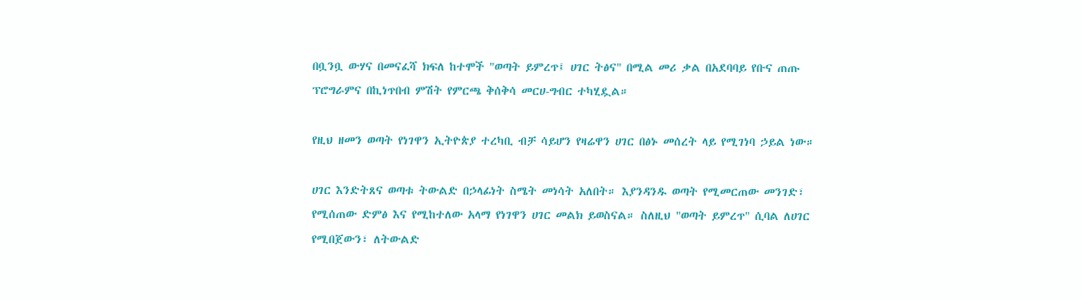በቧንቧ ውሃና በመናፈሻ ክፍለ ከተሞች "ወጣት ይምረጥ፤ ሀገር ትፅና" በሚል መሪ ቃል በአደባባይ የቡና ጠጡ ፕሮግራምና በኪነጥበብ ምሽት የምርጫ ቅሰቅሳ መርሀ-ግብር ተካሂዷል።

የዚህ ዘመን ወጣት የነገዋን ኢትዮጵያ ተረካቢ ብቻ ሳይሆን የዛሬዋን ሀገር በፅኑ መሰረት ላይ የሚገነባ ኃይል ነው።

ሀገር እንድትጸና ወጣቱ ትውልድ በኃላፊነት ስሜት መነሳት አለበት። እያንዳንዱ ወጣት የሚመርጠው መንገድ፣ የሚሰጠው ድምፅ እና የሚከተለው አላማ የነገዋን ሀገር መልክ ይወስናል። ስለዚህ "ወጣት ይምረጥ" ሲባል ለሀገር የሚበጀውን፣ ለትውልድ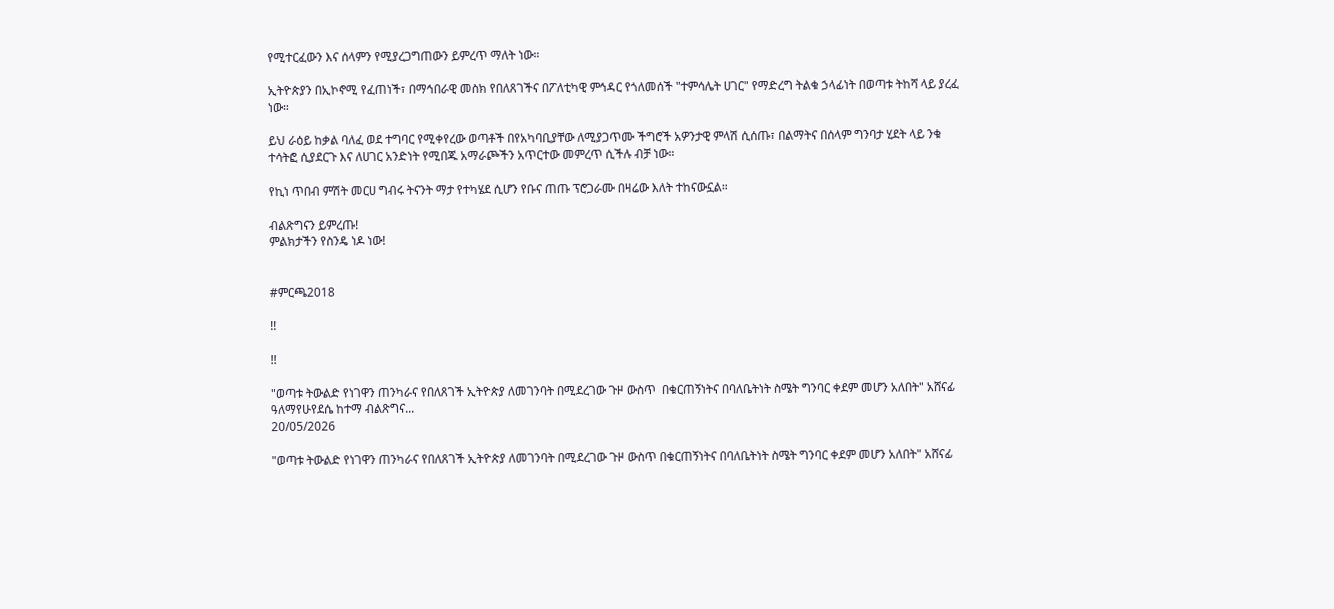የሚተርፈውን እና ሰላምን የሚያረጋግጠውን ይምረጥ ማለት ነው።

ኢትዮጵያን በኢኮኖሚ የፈጠነች፣ በማኅበራዊ መስክ የበለጸገችና በፖለቲካዊ ምኅዳር የጎለመሰች "ተምሳሌት ሀገር" የማድረግ ትልቁ ኃላፊነት በወጣቱ ትከሻ ላይ ያረፈ ነው።

ይህ ራዕይ ከቃል ባለፈ ወደ ተግባር የሚቀየረው ወጣቶች በየአካባቢያቸው ለሚያጋጥሙ ችግሮች አዎንታዊ ምላሽ ሲሰጡ፣ በልማትና በሰላም ግንባታ ሂደት ላይ ንቁ ተሳትፎ ሲያደርጉ እና ለሀገር አንድነት የሚበጁ አማራጮችን አጥርተው መምረጥ ሲችሉ ብቻ ነው።

የኪነ ጥበብ ምሽት መርሀ ግብሩ ትናንት ማታ የተካሄደ ሲሆን የቡና ጠጡ ፕሮጋራሙ በዛሬው እለት ተከናውኗል።

ብልጽግናን ይምረጡ!
ምልክታችን የስንዴ ነዶ ነው!


#ምርጫ2018

!!

!!

"ወጣቱ ትውልድ የነገዋን ጠንካራና የበለጸገች ኢትዮጵያ ለመገንባት በሚደረገው ጉዞ ውስጥ  በቁርጠኝነትና በባለቤትነት ስሜት ግንባር ቀደም መሆን አለበት" አሸናፊ ዓለማየሁየደሴ ከተማ ብልጽግና...
20/05/2026

"ወጣቱ ትውልድ የነገዋን ጠንካራና የበለጸገች ኢትዮጵያ ለመገንባት በሚደረገው ጉዞ ውስጥ በቁርጠኝነትና በባለቤትነት ስሜት ግንባር ቀደም መሆን አለበት" አሸናፊ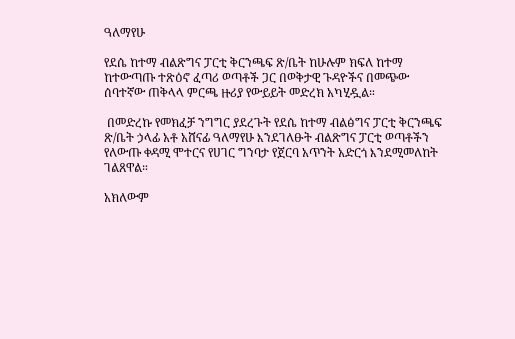ዓለማየሁ

የደሴ ከተማ ብልጽግና ፓርቲ ቅርንጫፍ ጽ/ቤት ከሁሉም ክፍለ ከተማ ከተውጣጡ ተጽዕኖ ፈጣሪ ወጣቶች ጋር በወቅታዊ ጉዳዮችና በመጭው ሰባተኛው ጠቅላላ ምርጫ ዙሪያ የውይይት መድረክ አካሂዷል።

 በመድረኩ የመክፈቻ ንግግር ያደረጉት የደሴ ከተማ ብልፅግና ፓርቲ ቅርንጫፍ ጽ/ቤት ኃላፊ አቶ አሸናፊ ዓለማየሁ እንደገለፁት ብልጽግና ፓርቲ ወጣቶችን የለውጡ ቀዳሚ ሞተርና የሀገር ግንባታ የጀርባ አጥንት አድርጎ እንደሚመለከት ገልጸዋል።

አክለውም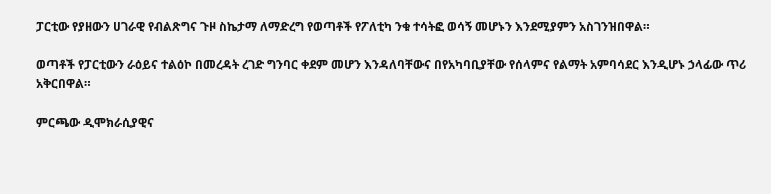ፓርቲው የያዘውን ሀገራዊ የብልጽግና ጉዞ ስኬታማ ለማድረግ የወጣቶች የፖለቲካ ንቁ ተሳትፎ ወሳኝ መሆኑን እንደሚያምን አስገንዝበዋል።

ወጣቶች የፓርቲውን ራዕይና ተልዕኮ በመረዳት ረገድ ግንባር ቀደም መሆን እንዳለባቸውና በየአካባቢያቸው የሰላምና የልማት አምባሳደር እንዲሆኑ ኃላፊው ጥሪ አቅርበዋል።

ምርጫው ዲሞክራሲያዊና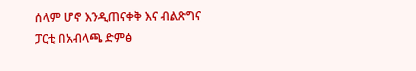ሰላም ሆኖ እንዲጠናቀቅ እና ብልጽግና ፓርቲ በአብላጫ ድምፅ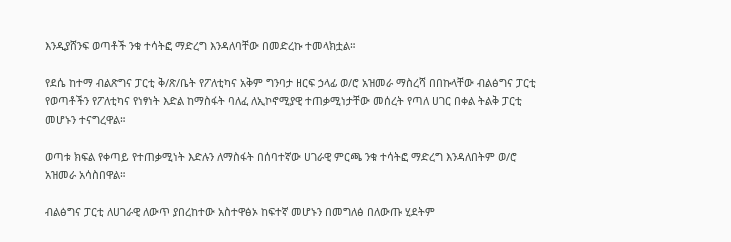እንዲያሸንፍ ወጣቶች ንቁ ተሳትፎ ማድረግ እንዳለባቸው በመድረኩ ተመላክቷል።

የደሴ ከተማ ብልጽግና ፓርቲ ቅ/ጽ/ቤት የፖለቲካና አቅም ግንባታ ዘርፍ ኃላፊ ወ/ሮ አዝመራ ማስረሻ በበኩላቸው ብልፅግና ፓርቲ የወጣቶችን የፖለቲካና የነፃነት እድል ከማስፋት ባለፈ ለኢኮኖሚያዊ ተጠቃሚነታቸው መሰረት የጣለ ሀገር በቀል ትልቅ ፓርቲ መሆኑን ተናግረዋል።

ወጣቱ ክፍል የቀጣይ የተጠቃሚነት እድሉን ለማስፋት በሰባተኛው ሀገራዊ ምርጫ ንቁ ተሳትፎ ማድረግ እንዳለበትም ወ/ሮ አዝመራ አሳስበዋል።

ብልፅግና ፓርቲ ለሀገራዊ ለውጥ ያበረከተው አስተዋፅኦ ከፍተኛ መሆኑን በመግለፅ በለውጡ ሂደትም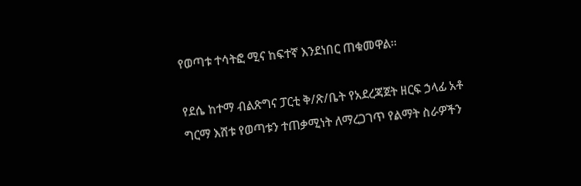የወጣቱ ተሳትፎ ሚና ከፍተኛ እንደነበር ጠቁመዋል።

የደሴ ከተማ ብልጽግና ፓርቲ ቅ/ጽ/ቤት የአደረጃጀት ዘርፍ ኃላፊ አቶ ግርማ እሸቱ የወጣቱን ተጠቃሚነት ለማረጋገጥ የልማት ስራዎችን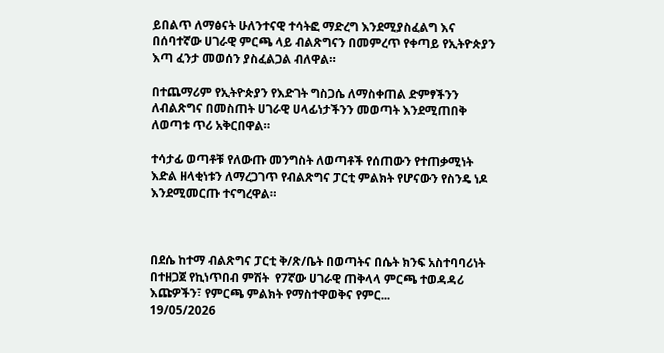ይበልጥ ለማፅናት ሁለንተናዊ ተሳትፎ ማድረግ እንደሚያስፈልግ እና በሰባተኛው ሀገራዊ ምርጫ ላይ ብልጽግናን በመምረጥ የቀጣይ የኢትዮጵያን እጣ ፈንታ መወሰን ያስፈልጋል ብለዋል።

በተጨማሪም የኢትዮጵያን የእድገት ግስጋሴ ለማስቀጠል ድምፃችንን ለብልጽግና በመስጠት ሀገራዊ ሀላፊነታችንን መወጣት እንደሚጠበቅ ለወጣቱ ጥሪ አቅርበዋል።

ተሳታፊ ወጣቶቹ የለውጡ መንግስት ለወጣቶች የሰጠውን የተጠቃሚነት እድል ዘላቂነቱን ለማረጋገጥ የብልጽግና ፓርቲ ምልክት የሆናውን የስንዴ ነዶ እንደሚመርጡ ተናግረዋል።



በደሴ ከተማ ብልጽግና ፓርቲ ቅ/ጽ/ቤት በወጣትና በሴት ክንፍ አስተባባሪነት በተዘጋጀ የኪነጥበብ ምሽት  የ7ኛው ሀገራዊ ጠቅላላ ምርጫ ተወዳዳሪ እጩዎችን፣ የምርጫ ምልክት የማስተዋወቅና የምር...
19/05/2026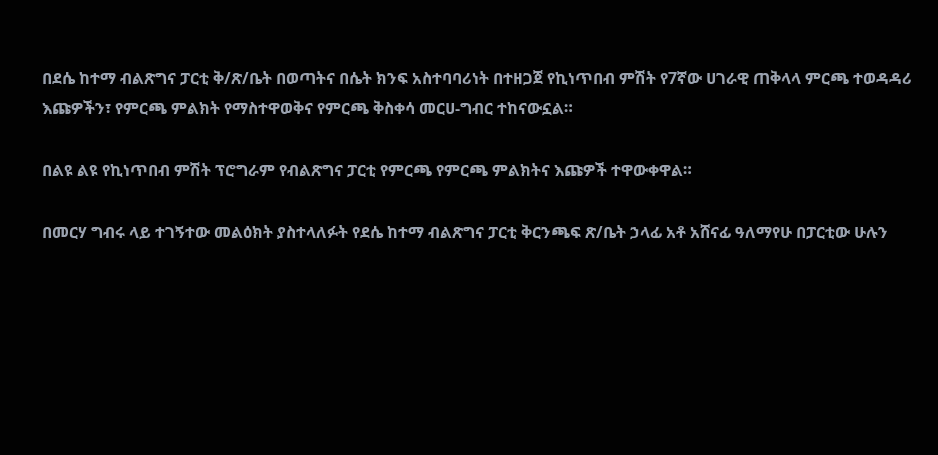በደሴ ከተማ ብልጽግና ፓርቲ ቅ/ጽ/ቤት በወጣትና በሴት ክንፍ አስተባባሪነት በተዘጋጀ የኪነጥበብ ምሽት የ7ኛው ሀገራዊ ጠቅላላ ምርጫ ተወዳዳሪ እጩዎችን፣ የምርጫ ምልክት የማስተዋወቅና የምርጫ ቅስቀሳ መርሀ-ግብር ተከናውኗል።

በልዩ ልዩ የኪነጥበብ ምሽት ፕሮግራም የብልጽግና ፓርቲ የምርጫ የምርጫ ምልክትና እጩዎች ተዋውቀዋል።

በመርሃ ግብሩ ላይ ተገኝተው መልዕክት ያስተላለፉት የደሴ ከተማ ብልጽግና ፓርቲ ቅርንጫፍ ጽ/ቤት ኃላፊ አቶ አሸናፊ ዓለማየሁ በፓርቲው ሁሉን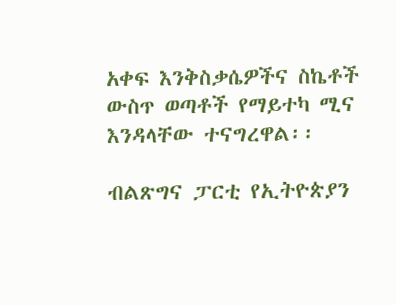አቀፍ እንቅስቃሴዎችና ስኬቶች ውስጥ ወጣቶች የማይተካ ሚና እንዳላቸው ተናግረዋል፡፡

ብልጽግና ፓርቲ የኢትዮጵያን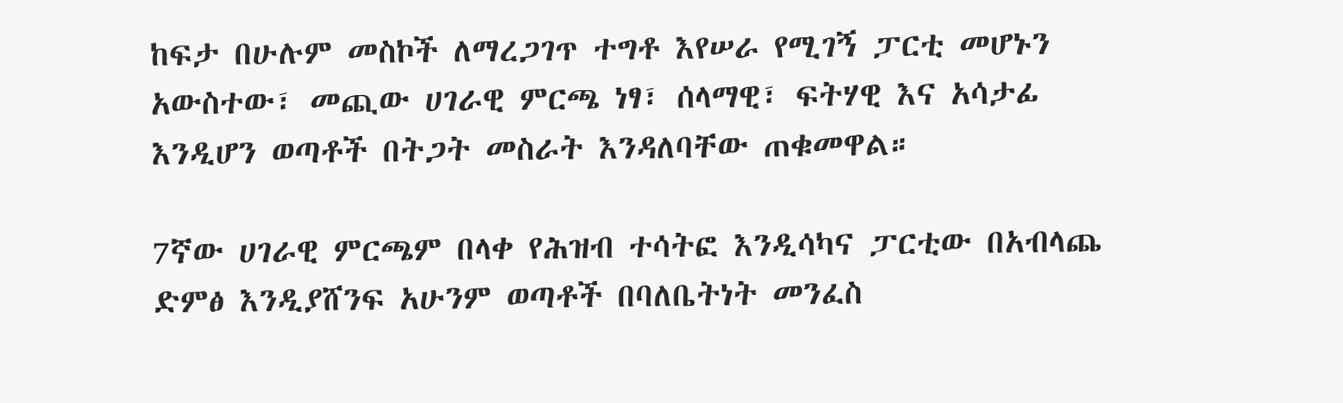ከፍታ በሁሉም መስኮች ለማረጋገጥ ተግቶ እየሠራ የሚገኝ ፓርቲ መሆኑን አውስተው፣ መጪው ሀገራዊ ምርጫ ነፃ፣ ሰላማዊ፣ ፍትሃዊ እና አሳታፊ እንዲሆን ወጣቶች በትጋት መስራት እንዳለባቸው ጠቁመዋል።

7ኛው ሀገራዊ ምርጫም በላቀ የሕዝብ ተሳትፎ እንዲሳካና ፓርቲው በአብላጨ ድምፅ እንዲያሸንፍ አሁንም ወጣቶች በባለቤትነት መንፈስ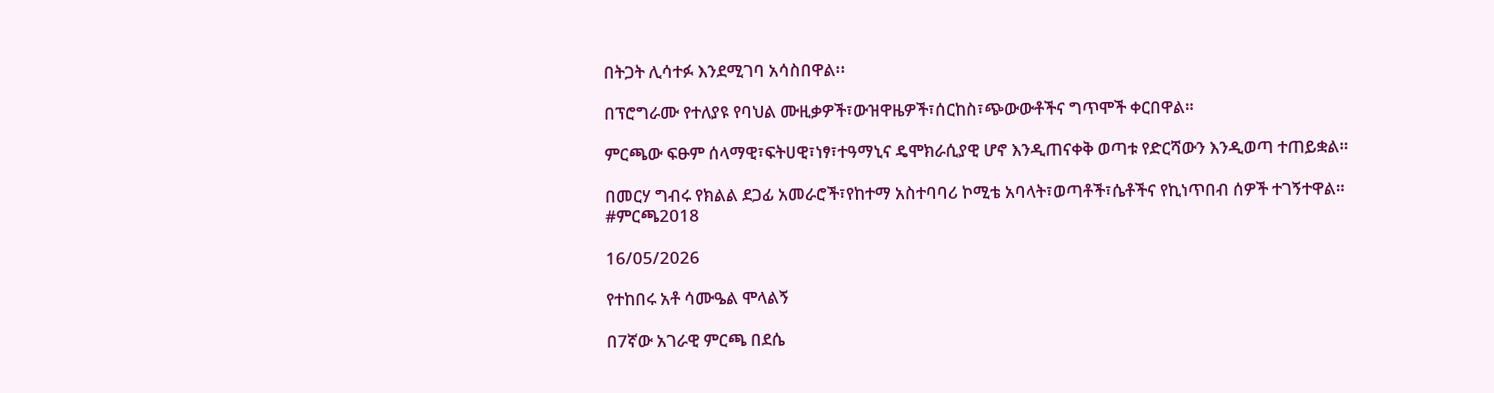በትጋት ሊሳተፉ እንደሚገባ አሳስበዋል፡፡

በፕሮግራሙ የተለያዩ የባህል ሙዚቃዎች፣ውዝዋዜዎች፣ሰርከስ፣ጭውውቶችና ግጥሞች ቀርበዋል።

ምርጫው ፍፁም ሰላማዊ፣ፍትሀዊ፣ነፃ፣ተዓማኒና ዴሞክራሲያዊ ሆኖ እንዲጠናቀቅ ወጣቱ የድርሻውን እንዲወጣ ተጠይቋል።

በመርሃ ግብሩ የክልል ደጋፊ አመራሮች፣የከተማ አስተባባሪ ኮሚቴ አባላት፣ወጣቶች፣ሴቶችና የኪነጥበብ ሰዎች ተገኝተዋል።
#ምርጫ2018

16/05/2026

የተከበሩ አቶ ሳሙዔል ሞላልኝ

በ7ኛው አገራዊ ምርጫ በደሴ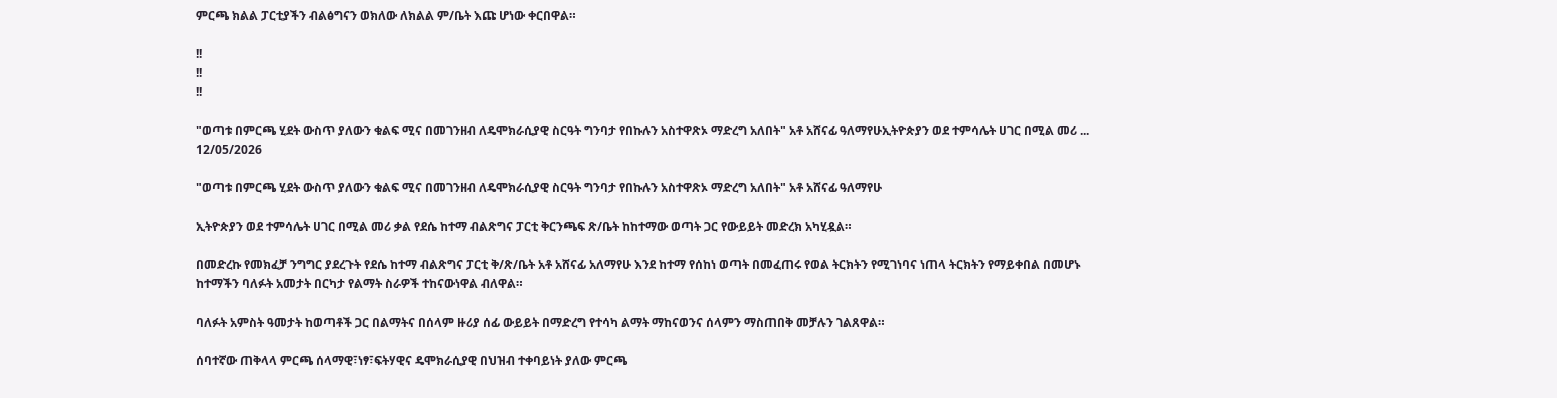ምርጫ ክልል ፓርቲያችን ብልፅግናን ወክለው ለክልል ም/ቤት እጩ ሆነው ቀርበዋል።

!!
!!
!!

"ወጣቱ በምርጫ ሂደት ውስጥ ያለውን ቁልፍ ሚና በመገንዘብ ለዴሞክራሲያዊ ስርዓት ግንባታ የበኩሉን አስተዋጽኦ ማድረግ አለበት" አቶ አሸናፊ ዓለማየሁኢትዮጵያን ወደ ተምሳሌት ሀገር በሚል መሪ ...
12/05/2026

"ወጣቱ በምርጫ ሂደት ውስጥ ያለውን ቁልፍ ሚና በመገንዘብ ለዴሞክራሲያዊ ስርዓት ግንባታ የበኩሉን አስተዋጽኦ ማድረግ አለበት" አቶ አሸናፊ ዓለማየሁ

ኢትዮጵያን ወደ ተምሳሌት ሀገር በሚል መሪ ቃል የደሴ ከተማ ብልጽግና ፓርቲ ቅርንጫፍ ጽ/ቤት ከከተማው ወጣት ጋር የውይይት መድረክ አካሂዷል።

በመድረኩ የመክፈቻ ንግግር ያደረጉት የደሴ ከተማ ብልጽግና ፓርቲ ቅ/ጽ/ቤት አቶ አሸናፊ አለማየሁ እንደ ከተማ የሰከነ ወጣት በመፈጠሩ የወል ትርክትን የሚገነባና ነጠላ ትርክትን የማይቀበል በመሆኑ ከተማችን ባለፉት አመታት በርካታ የልማት ስራዎች ተከናውነዋል ብለዋል።

ባለፉት አምስት ዓመታት ከወጣቶች ጋር በልማትና በሰላም ዙሪያ ሰፊ ውይይት በማድረግ የተሳካ ልማት ማከናወንና ሰላምን ማስጠበቅ መቻሉን ገልጸዋል።

ሰባተኛው ጠቅላላ ምርጫ ሰላማዊ፣ነፃ፣ፍትሃዊና ዴሞክራሲያዊ በህዝብ ተቀባይነት ያለው ምርጫ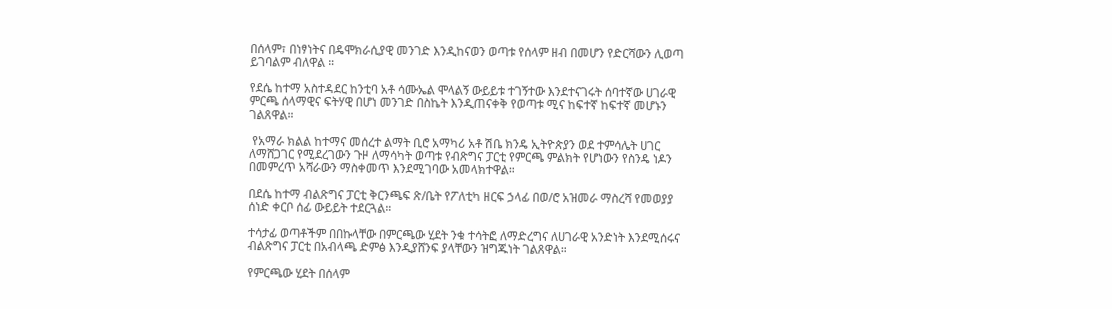በሰላም፣ በነፃነትና በዴሞክራሲያዊ መንገድ እንዲከናወን ወጣቱ የሰላም ዘብ በመሆን የድርሻውን ሊወጣ ይገባልም ብለዋል ።

የደሴ ከተማ አስተዳደር ከንቲባ አቶ ሳሙኤል ሞላልኝ ውይይቱ ተገኝተው እንደተናገሩት ሰባተኛው ሀገራዊ ምርጫ ሰላማዊና ፍትሃዊ በሆነ መንገድ በስኬት እንዲጠናቀቅ የወጣቱ ሚና ከፍተኛ ከፍተኛ መሆኑን ገልጸዋል።

 የአማራ ክልል ከተማና መሰረተ ልማት ቢሮ አማካሪ አቶ ሽቤ ክንዴ ኢትዮጵያን ወደ ተምሳሌት ሀገር ለማሸጋገር የሚደረገውን ጉዞ ለማሳካት ወጣቱ የብጽግና ፓርቲ የምርጫ ምልክት የሆነውን የስንዴ ነዶን በመምረጥ አሻራውን ማስቀመጥ እንደሚገባው አመላክተዋል።

በደሴ ከተማ ብልጽግና ፓርቲ ቅርንጫፍ ጽ/ቤት የፖለቲካ ዘርፍ ኃላፊ በወ/ሮ አዝመራ ማስረሻ የመወያያ ሰነድ ቀርቦ ሰፊ ውይይት ተደርጓል።

ተሳታፊ ወጣቶችም በበኩላቸው በምርጫው ሂደት ንቁ ተሳትፎ ለማድረግና ለሀገራዊ አንድነት እንደሚሰሩና ብልጽግና ፓርቲ በአብላጫ ድምፅ እንዲያሸንፍ ያላቸውን ዝግጁነት ገልጸዋል።

የምርጫው ሂደት በሰላም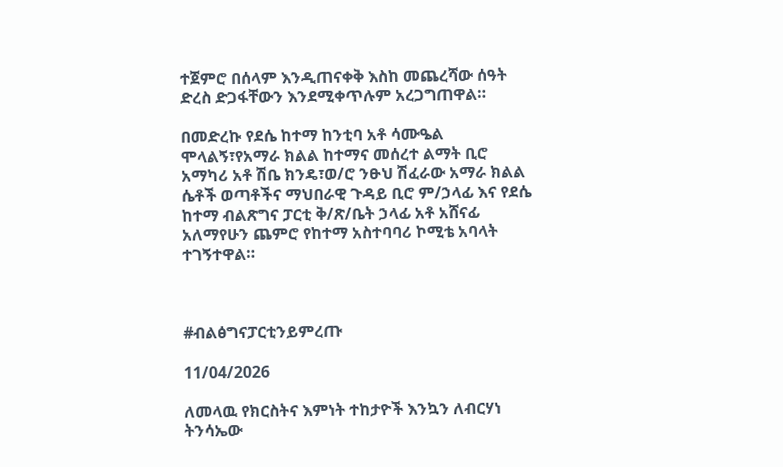ተጀምሮ በሰላም እንዲጠናቀቅ እስከ መጨረሻው ሰዓት ድረስ ድጋፋቸውን እንደሚቀጥሉም አረጋግጠዋል።

በመድረኩ የደሴ ከተማ ከንቲባ አቶ ሳሙዔል ሞላልኝ፣የአማራ ክልል ከተማና መሰረተ ልማት ቢሮ አማካሪ አቶ ሽቤ ክንዴ፣ወ/ሮ ንፁህ ሽፈራው አማራ ክልል ሴቶች ወጣቶችና ማህበራዊ ጉዳይ ቢሮ ም/ኃላፊ እና የደሴ ከተማ ብልጽግና ፓርቲ ቅ/ጽ/ቤት ኃላፊ አቶ አሸናፊ አለማየሁን ጨምሮ የከተማ አስተባባሪ ኮሚቴ አባላት ተገኝተዋል።



#ብልፅግናፓርቲንይምረጡ

11/04/2026

ለመላዉ የክርስትና እምነት ተከታዮች እንኳን ለብርሃነ ትንሳኤው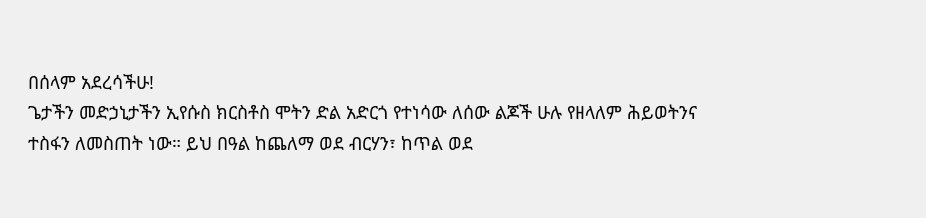በሰላም አደረሳችሁ!
ጌታችን መድኃኒታችን ኢየሱስ ክርስቶስ ሞትን ድል አድርጎ የተነሳው ለሰው ልጆች ሁሉ የዘላለም ሕይወትንና ተስፋን ለመስጠት ነው። ይህ በዓል ከጨለማ ወደ ብርሃን፣ ከጥል ወደ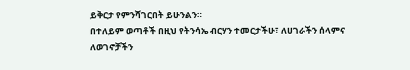ይቅርታ የምንሻገርበት ይሁንልን።
በተለይም ወጣቶች በዚህ የትንሳኤ ብርሃን ተመርታችሁ፣ ለሀገራችን ሰላምና ለወገኖቻችን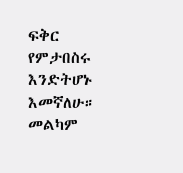ፍቅር የምታበስሩ እንድትሆኑ እመኛለሁ።
መልካም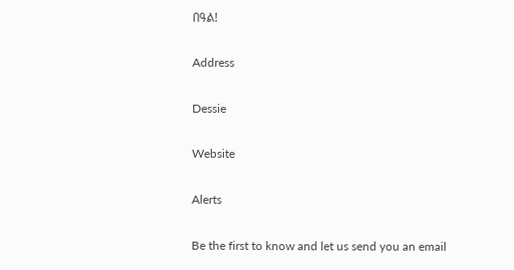በዓል!

Address

Dessie

Website

Alerts

Be the first to know and let us send you an email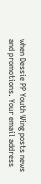when Dessie PP Youth Wing posts news and promotions. Your email address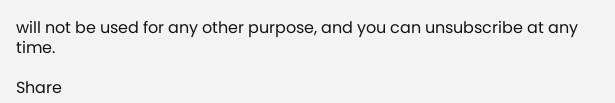will not be used for any other purpose, and you can unsubscribe at any time.

Share